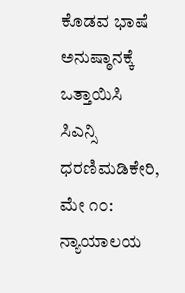ಕೊಡವ ಭಾಷೆ ಅನುಷ್ಠಾನಕ್ಕೆ ಒತ್ತಾಯಿಸಿ ಸಿಎನ್ಸಿ ಧರಣಿಮಡಿಕೇರಿ, ಮೇ ೧೦: ನ್ಯಾಯಾಲಯ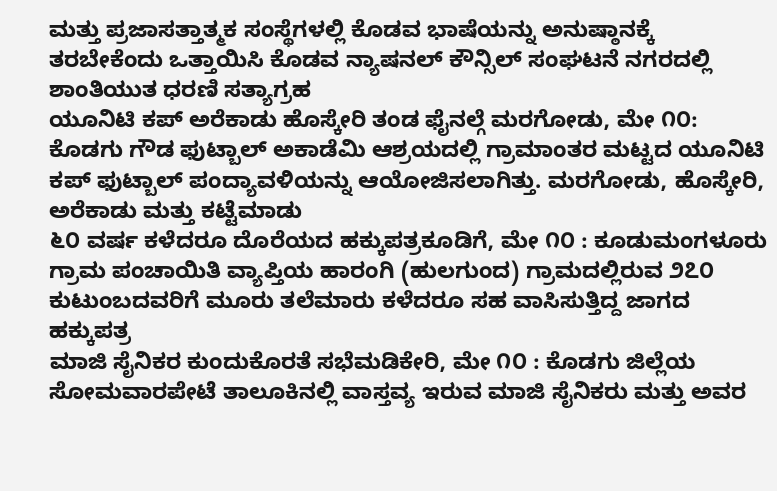ಮತ್ತು ಪ್ರಜಾಸತ್ತಾತ್ಮಕ ಸಂಸ್ಥೆಗಳಲ್ಲಿ ಕೊಡವ ಭಾಷೆಯನ್ನು ಅನುಷ್ಠಾನಕ್ಕೆ ತರಬೇಕೆಂದು ಒತ್ತಾಯಿಸಿ ಕೊಡವ ನ್ಯಾಷನಲ್ ಕೌನ್ಸಿಲ್ ಸಂಘಟನೆ ನಗರದಲ್ಲಿ ಶಾಂತಿಯುತ ಧರಣಿ ಸತ್ಯಾಗ್ರಹ
ಯೂನಿಟಿ ಕಪ್ ಅರೆಕಾಡು ಹೊಸ್ಕೇರಿ ತಂಡ ಫೈನಲ್ಗೆ ಮರಗೋಡು, ಮೇ ೧೦: ಕೊಡಗು ಗೌಡ ಫುಟ್ಬಾಲ್ ಅಕಾಡೆಮಿ ಆಶ್ರಯದಲ್ಲಿ ಗ್ರಾಮಾಂತರ ಮಟ್ಟದ ಯೂನಿಟಿ ಕಪ್ ಫುಟ್ಬಾಲ್ ಪಂದ್ಯಾವಳಿಯನ್ನು ಆಯೋಜಿಸಲಾಗಿತ್ತು. ಮರಗೋಡು, ಹೊಸ್ಕೇರಿ, ಅರೆಕಾಡು ಮತ್ತು ಕಟ್ಟೆಮಾಡು
೬೦ ವರ್ಷ ಕಳೆದರೂ ದೊರೆಯದ ಹಕ್ಕುಪತ್ರಕೂಡಿಗೆ, ಮೇ ೧೦ : ಕೂಡುಮಂಗಳೂರು ಗ್ರಾಮ ಪಂಚಾಯಿತಿ ವ್ಯಾಪ್ತಿಯ ಹಾರಂಗಿ (ಹುಲಗುಂದ) ಗ್ರಾಮದಲ್ಲಿರುವ ೨೭೦ ಕುಟುಂಬದವರಿಗೆ ಮೂರು ತಲೆಮಾರು ಕಳೆದರೂ ಸಹ ವಾಸಿಸುತ್ತಿದ್ದ ಜಾಗದ ಹಕ್ಕುಪತ್ರ
ಮಾಜಿ ಸೈನಿಕರ ಕುಂದುಕೊರತೆ ಸಭೆಮಡಿಕೇರಿ, ಮೇ ೧೦ : ಕೊಡಗು ಜಿಲ್ಲೆಯ ಸೋಮವಾರಪೇಟೆ ತಾಲೂಕಿನಲ್ಲಿ ವಾಸ್ತವ್ಯ ಇರುವ ಮಾಜಿ ಸೈನಿಕರು ಮತ್ತು ಅವರ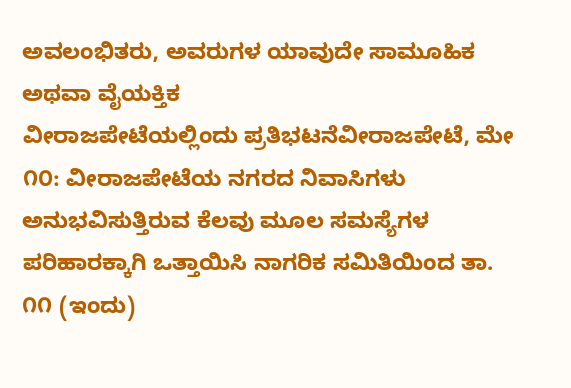ಅವಲಂಭಿತರು, ಅವರುಗಳ ಯಾವುದೇ ಸಾಮೂಹಿಕ ಅಥವಾ ವೈಯಕ್ತಿಕ
ವೀರಾಜಪೇಟೆಯಲ್ಲಿಂದು ಪ್ರತಿಭಟನೆವೀರಾಜಪೇಟೆ, ಮೇ ೧೦: ವೀರಾಜಪೇಟೆಯ ನಗರದ ನಿವಾಸಿಗಳು ಅನುಭವಿಸುತ್ತಿರುವ ಕೆಲವು ಮೂಲ ಸಮಸ್ಯೆಗಳ ಪರಿಹಾರಕ್ಕಾಗಿ ಒತ್ತಾಯಿಸಿ ನಾಗರಿಕ ಸಮಿತಿಯಿಂದ ತಾ. ೧೧ (ಇಂದು)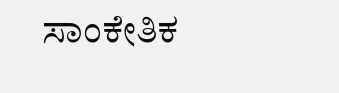ಸಾಂಕೇತಿಕ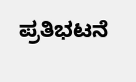ಪ್ರತಿಭಟನೆ